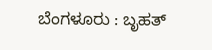ಬೆಂಗಳೂರು : ಬೃಹತ್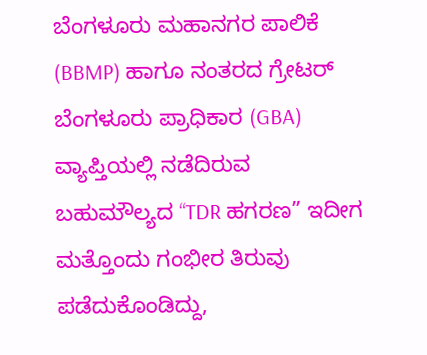ಬೆಂಗಳೂರು ಮಹಾನಗರ ಪಾಲಿಕೆ (BBMP) ಹಾಗೂ ನಂತರದ ಗ್ರೇಟರ್ ಬೆಂಗಳೂರು ಪ್ರಾಧಿಕಾರ (GBA) ವ್ಯಾಪ್ತಿಯಲ್ಲಿ ನಡೆದಿರುವ ಬಹುಮೌಲ್ಯದ “TDR ಹಗರಣ” ಇದೀಗ ಮತ್ತೊಂದು ಗಂಭೀರ ತಿರುವು ಪಡೆದುಕೊಂಡಿದ್ದು,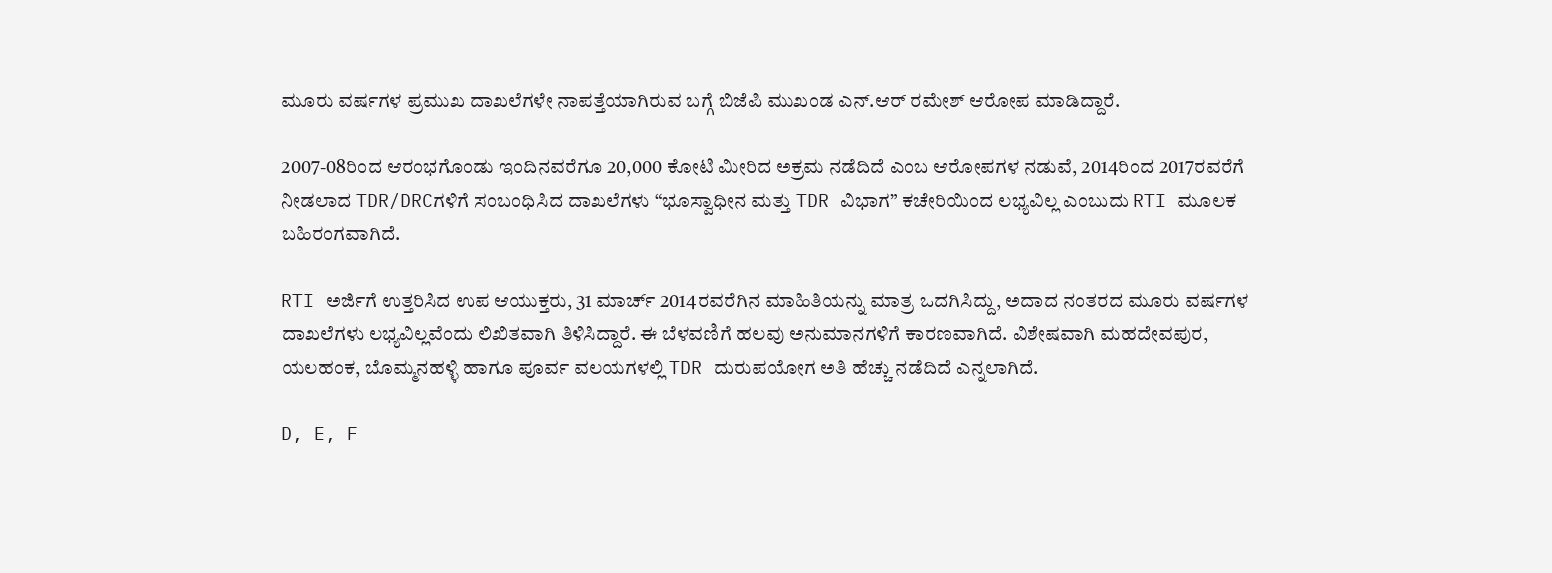ಮೂರು ವರ್ಷಗಳ ಪ್ರಮುಖ ದಾಖಲೆಗಳೇ ನಾಪತ್ತೆಯಾಗಿರುವ ಬಗ್ಗೆ ಬಿಜೆಪಿ ಮುಖಂಡ ಎನ್.ಆರ್ ರಮೇಶ್ ಆರೋಪ ಮಾಡಿದ್ದಾರೆ.

2007-08ರಿಂದ ಆರಂಭಗೊಂಡು ಇಂದಿನವರೆಗೂ 20,000 ಕೋಟಿ ಮೀರಿದ ಅಕ್ರಮ ನಡೆದಿದೆ ಎಂಬ ಆರೋಪಗಳ ನಡುವೆ, 2014ರಿಂದ 2017ರವರೆಗೆ ನೀಡಲಾದ TDR/DRCಗಳಿಗೆ ಸಂಬಂಧಿಸಿದ ದಾಖಲೆಗಳು “ಭೂಸ್ವಾಧೀನ ಮತ್ತು TDR ವಿಭಾಗ” ಕಚೇರಿಯಿಂದ ಲಭ್ಯವಿಲ್ಲ ಎಂಬುದು RTI ಮೂಲಕ ಬಹಿರಂಗವಾಗಿದೆ.

RTI ಅರ್ಜಿಗೆ ಉತ್ತರಿಸಿದ ಉಪ ಆಯುಕ್ತರು, 31 ಮಾರ್ಚ್ 2014ರವರೆಗಿನ ಮಾಹಿತಿಯನ್ನು ಮಾತ್ರ ಒದಗಿಸಿದ್ದು, ಅದಾದ ನಂತರದ ಮೂರು ವರ್ಷಗಳ ದಾಖಲೆಗಳು ಲಭ್ಯವಿಲ್ಲವೆಂದು ಲಿಖಿತವಾಗಿ ತಿಳಿಸಿದ್ದಾರೆ. ಈ ಬೆಳವಣಿಗೆ ಹಲವು ಅನುಮಾನಗಳಿಗೆ ಕಾರಣವಾಗಿದೆ. ವಿಶೇಷವಾಗಿ ಮಹದೇವಪುರ, ಯಲಹಂಕ, ಬೊಮ್ಮನಹಳ್ಳಿ ಹಾಗೂ ಪೂರ್ವ ವಲಯಗಳಲ್ಲಿ TDR ದುರುಪಯೋಗ ಅತಿ ಹೆಚ್ಚು ನಡೆದಿದೆ ಎನ್ನಲಾಗಿದೆ.

D, E, F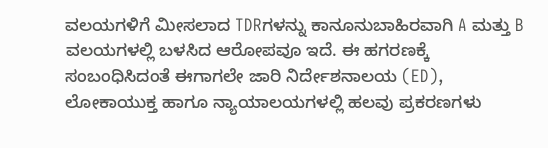ವಲಯಗಳಿಗೆ ಮೀಸಲಾದ TDRಗಳನ್ನು ಕಾನೂನುಬಾಹಿರವಾಗಿ A ಮತ್ತು B ವಲಯಗಳಲ್ಲಿ ಬಳಸಿದ ಆರೋಪವೂ ಇದೆ. ಈ ಹಗರಣಕ್ಕೆ ಸಂಬಂಧಿಸಿದಂತೆ ಈಗಾಗಲೇ ಜಾರಿ ನಿರ್ದೇಶನಾಲಯ (ED), ಲೋಕಾಯುಕ್ತ ಹಾಗೂ ನ್ಯಾಯಾಲಯಗಳಲ್ಲಿ ಹಲವು ಪ್ರಕರಣಗಳು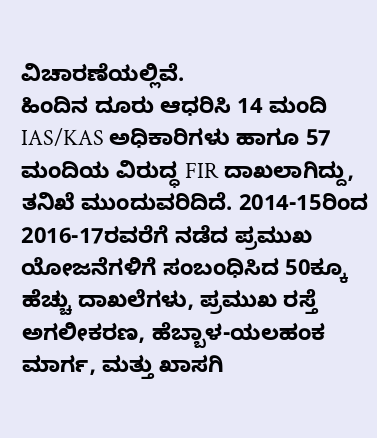ವಿಚಾರಣೆಯಲ್ಲಿವೆ.
ಹಿಂದಿನ ದೂರು ಆಧರಿಸಿ 14 ಮಂದಿ IAS/KAS ಅಧಿಕಾರಿಗಳು ಹಾಗೂ 57 ಮಂದಿಯ ವಿರುದ್ಧ FIR ದಾಖಲಾಗಿದ್ದು, ತನಿಖೆ ಮುಂದುವರಿದಿದೆ. 2014-15ರಿಂದ 2016-17ರವರೆಗೆ ನಡೆದ ಪ್ರಮುಖ ಯೋಜನೆಗಳಿಗೆ ಸಂಬಂಧಿಸಿದ 50ಕ್ಕೂ ಹೆಚ್ಚು ದಾಖಲೆಗಳು, ಪ್ರಮುಖ ರಸ್ತೆ ಅಗಲೀಕರಣ, ಹೆಬ್ಬಾಳ-ಯಲಹಂಕ ಮಾರ್ಗ, ಮತ್ತು ಖಾಸಗಿ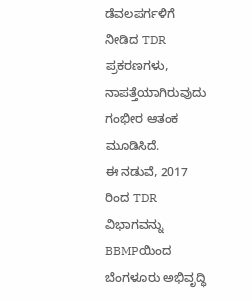ಡೆವಲಪರ್ಗಳಿಗೆ ನೀಡಿದ TDR ಪ್ರಕರಣಗಳು, ನಾಪತ್ತೆಯಾಗಿರುವುದು ಗಂಭೀರ ಆತಂಕ ಮೂಡಿಸಿದೆ.
ಈ ನಡುವೆ, 2017 ರಿಂದ TDR ವಿಭಾಗವನ್ನು BBMPಯಿಂದ ಬೆಂಗಳೂರು ಅಭಿವೃದ್ಧಿ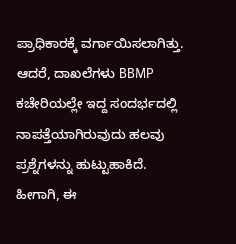ಪ್ರಾಧಿಕಾರಕ್ಕೆ ವರ್ಗಾಯಿಸಲಾಗಿತ್ತು. ಆದರೆ, ದಾಖಲೆಗಳು BBMP ಕಚೇರಿಯಲ್ಲೇ ಇದ್ದ ಸಂದರ್ಭದಲ್ಲಿ ನಾಪತ್ತೆಯಾಗಿರುವುದು ಹಲವು ಪ್ರಶ್ನೆಗಳನ್ನು ಹುಟ್ಟುಹಾಕಿದೆ.
ಹೀಗಾಗಿ, ಈ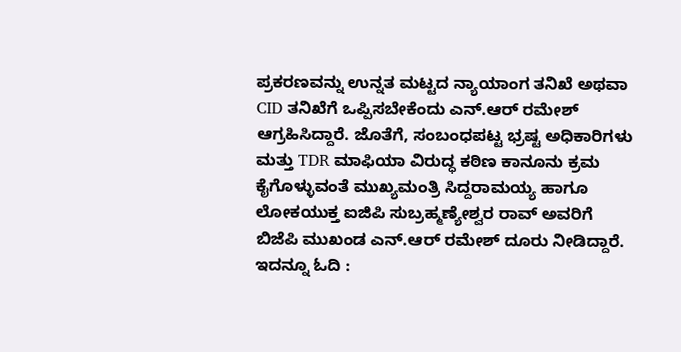ಪ್ರಕರಣವನ್ನು ಉನ್ನತ ಮಟ್ಟದ ನ್ಯಾಯಾಂಗ ತನಿಖೆ ಅಥವಾ CID ತನಿಖೆಗೆ ಒಪ್ಪಿಸಬೇಕೆಂದು ಎನ್.ಆರ್ ರಮೇಶ್ ಆಗ್ರಹಿಸಿದ್ದಾರೆ. ಜೊತೆಗೆ, ಸಂಬಂಧಪಟ್ಟ ಭ್ರಷ್ಟ ಅಧಿಕಾರಿಗಳು ಮತ್ತು TDR ಮಾಫಿಯಾ ವಿರುದ್ಧ ಕಠಿಣ ಕಾನೂನು ಕ್ರಮ ಕೈಗೊಳ್ಳುವಂತೆ ಮುಖ್ಯಮಂತ್ರಿ ಸಿದ್ದರಾಮಯ್ಯ ಹಾಗೂ ಲೋಕಯುಕ್ತ ಐಜಿಪಿ ಸುಬ್ರಹ್ಮಣ್ಯೇಶ್ವರ ರಾವ್ ಅವರಿಗೆ ಬಿಜೆಪಿ ಮುಖಂಡ ಎನ್.ಆರ್ ರಮೇಶ್ ದೂರು ನೀಡಿದ್ದಾರೆ.
ಇದನ್ನೂ ಓದಿ :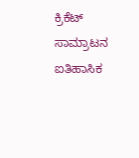ಕ್ರಿಕೆಟ್ ಸಾಮ್ರಾಟನ ಐತಿಹಾಸಿಕ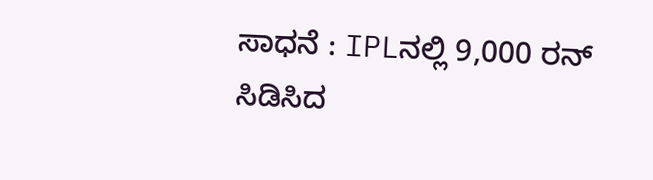ಸಾಧನೆ : IPLನಲ್ಲಿ 9,000 ರನ್ ಸಿಡಿಸಿದ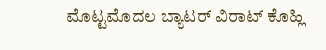ಮೊಟ್ಟಮೊದಲ ಬ್ಯಾಟರ್ ವಿರಾಟ್ ಕೊಹ್ಲಿ